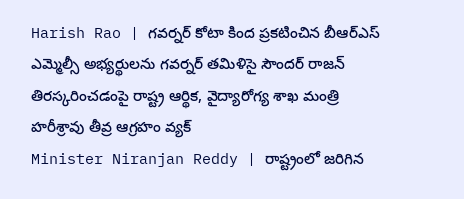Harish Rao | గవర్నర్ కోటా కింద ప్రకటించిన బీఆర్ఎస్ ఎమ్మెల్సీ అభ్యర్థులను గవర్నర్ తమిళిసై సౌందర్ రాజన్ తిరస్కరించడంపై రాష్ట్ర ఆర్థిక, వైద్యారోగ్య శాఖ మంత్రి హరీశ్రావు తీవ్ర ఆగ్రహం వ్యక్
Minister Niranjan Reddy | రాష్ట్రంలో జరిగిన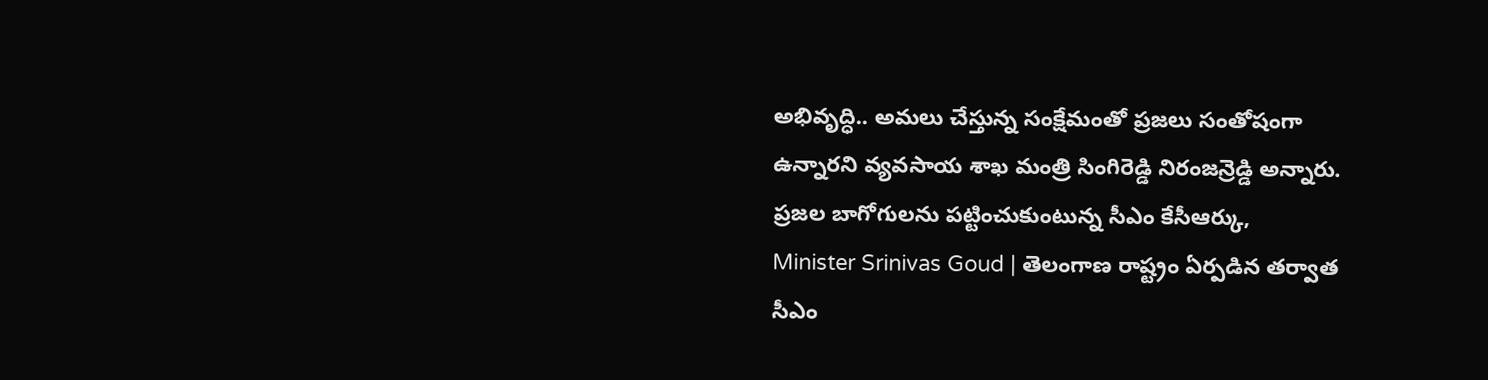అభివృద్ధి.. అమలు చేస్తున్న సంక్షేమంతో ప్రజలు సంతోషంగా ఉన్నారని వ్యవసాయ శాఖ మంత్రి సింగిరెడ్డి నిరంజన్రెడ్డి అన్నారు. ప్రజల బాగోగులను పట్టించుకుంటున్న సీఎం కేసీఆర్కు,
Minister Srinivas Goud | తెలంగాణ రాష్ట్రం ఏర్పడిన తర్వాత సీఎం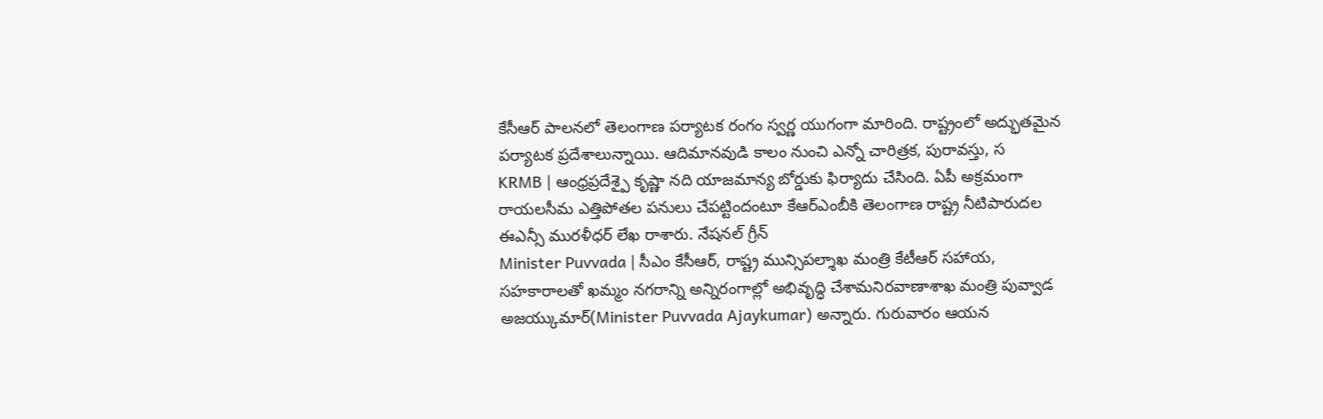కేసీఆర్ పాలనలో తెలంగాణ పర్యాటక రంగం స్వర్ణ యుగంగా మారింది. రాష్ట్రంలో అద్భుతమైన పర్యాటక ప్రదేశాలున్నాయి. ఆదిమానవుడి కాలం నుంచి ఎన్నో చారిత్రక, పురావస్తు, స
KRMB | ఆంధ్రప్రదేశ్పై కృష్ణా నది యాజమాన్య బోర్డుకు ఫిర్యాదు చేసింది. ఏపీ అక్రమంగా రాయలసీమ ఎత్తిపోతల పనులు చేపట్టిందంటూ కేఆర్ఎంబీకి తెలంగాణ రాష్ట్ర నీటిపారుదల ఈఎన్సీ మురళీధర్ లేఖ రాశారు. నేషనల్ గ్రీన్
Minister Puvvada | సీఎం కేసీఆర్, రాష్ట్ర మున్సిపల్శాఖ మంత్రి కేటీఆర్ సహాయ, సహకారాలతో ఖమ్మం నగరాన్ని అన్నిరంగాల్లో అభివృద్ధి చేశామనిరవాణాశాఖ మంత్రి పువ్వాడ అజయ్కుమార్(Minister Puvvada Ajaykumar) అన్నారు. గురువారం ఆయన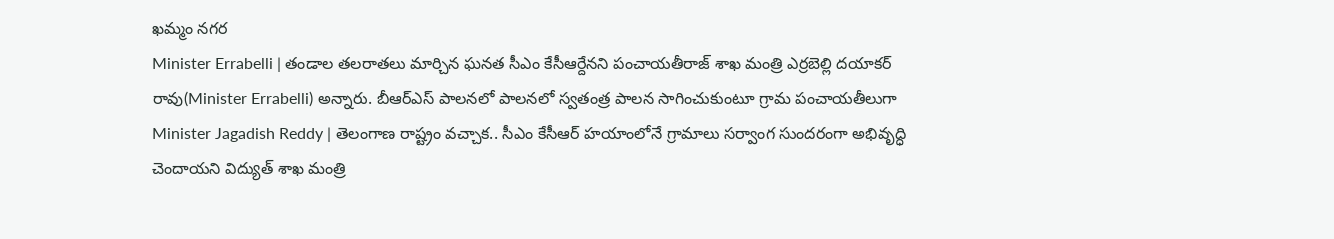ఖమ్మం నగర
Minister Errabelli | తండాల తలరాతలు మార్చిన ఘనత సీఎం కేసీఆర్దేనని పంచాయతీరాజ్ శాఖ మంత్రి ఎర్రబెల్లి దయాకర్ రావు(Minister Errabelli) అన్నారు. బీఆర్ఎస్ పాలనలో పాలనలో స్వతంత్ర పాలన సాగించుకుంటూ గ్రామ పంచాయతీలుగా
Minister Jagadish Reddy | తెలంగాణ రాష్ట్రం వచ్చాక.. సీఎం కేసీఆర్ హయాంలోనే గ్రామాలు సర్వాంగ సుందరంగా అభివృద్ధి చెందాయని విద్యుత్ శాఖ మంత్రి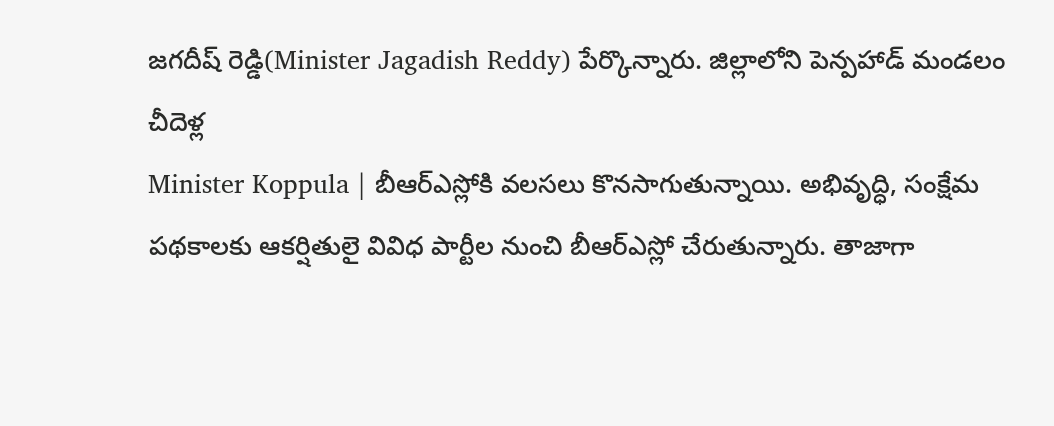జగదీష్ రెడ్డి(Minister Jagadish Reddy) పేర్కొన్నారు. జిల్లాలోని పెన్పహాడ్ మండలం చీదెళ్ల
Minister Koppula | బీఆర్ఎస్లోకి వలసలు కొనసాగుతున్నాయి. అభివృద్ధి, సంక్షేమ పథకాలకు ఆకర్షితులై వివిధ పార్టీల నుంచి బీఆర్ఎస్లో చేరుతున్నారు. తాజాగా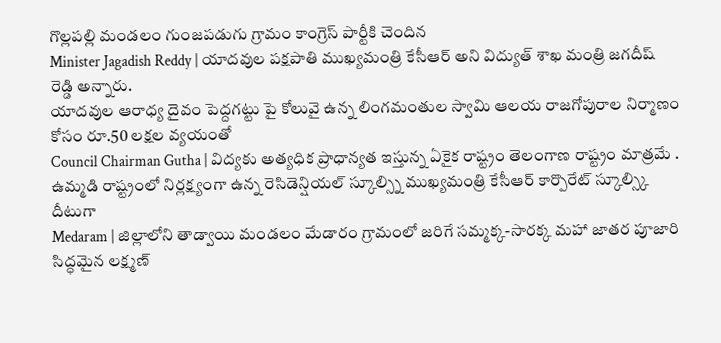గొల్లపల్లి మండలం గుంజపడుగు గ్రామం కాంగ్రెస్ పార్టీకి చెందిన
Minister Jagadish Reddy | యాదవుల పక్షపాతి ముఖ్యమంత్రి కేసీఆర్ అని విద్యుత్ శాఖ మంత్రి జగదీష్ రెడ్డి అన్నారు.
యాదవుల ఆరాధ్య దైవం పెద్దగట్టు పై కోలువై ఉన్న లింగమంతుల స్వామి ఆలయ రాజగోపురాల నిర్మాణం కోసం రూ.50 లక్షల వ్యయంతో
Council Chairman Gutha | విద్యకు అత్యధిక ప్రాధాన్యత ఇస్తున్న ఏకైక రాష్ట్రం తెలంగాణ రాష్ట్రం మాత్రమే . ఉమ్మడి రాష్ట్రంలో నిర్లక్ష్యంగా ఉన్న రెసిడెన్షియల్ స్కూల్స్ని ముఖ్యమంత్రి కేసీఆర్ కార్పొరేట్ స్కూల్స్కి దీటుగా
Medaram | జిల్లాలోని తాడ్వాయి మండలం మేడారం గ్రామంలో జరిగే సమ్మక్క-సారక్క మహా జాతర పూజారి సిద్ధమైన లక్ష్మణ్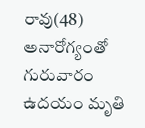రావు(48) అనారోగ్యంతో గురువారం ఉదయం మృతి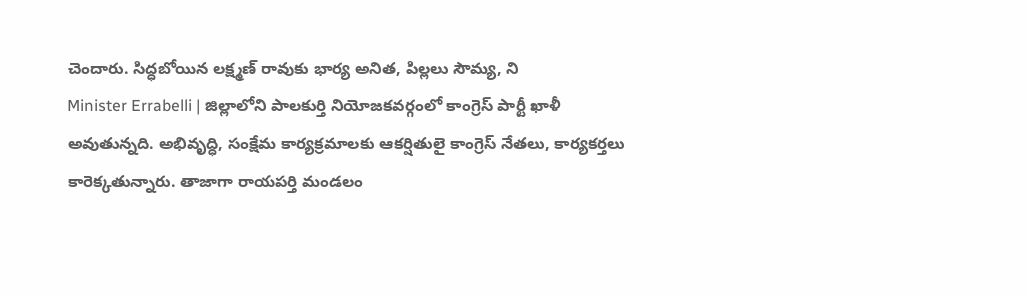చెందారు. సిద్ధబోయిన లక్ష్మణ్ రావుకు భార్య అనిత, పిల్లలు సౌమ్య, ని
Minister Errabelli | జిల్లాలోని పాలకుర్తి నియోజకవర్గంలో కాంగ్రెస్ పార్టీ ఖాళీ అవుతున్నది. అభివృద్ధి, సంక్షేమ కార్యక్రమాలకు ఆకర్షితులై కాంగ్రెస్ నేతలు, కార్యకర్తలు కారెక్కతున్నారు. తాజాగా రాయపర్తి మండలం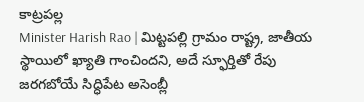కాట్రపల్ల
Minister Harish Rao | మిట్టపల్లి గ్రామం రాష్ట్ర, జాతీయ స్థాయిలో ఖ్యాతి గాంచిందని, అదే స్ఫూర్తితో రేపు జరగబోయే సిద్ధిపేట అసెంబ్లీ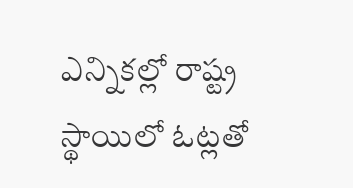ఎన్నికల్లో రాష్ట్ర స్థాయిలో ఓట్లతో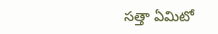సత్తా ఏమిటో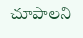చూపాలని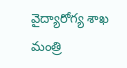వైద్యారోగ్య శాఖ మంత్రి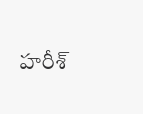హరీశ్